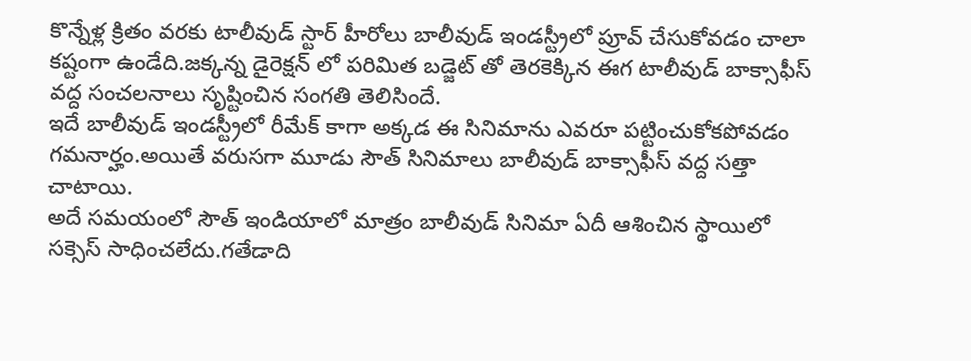కొన్నేళ్ల క్రితం వరకు టాలీవుడ్ స్టార్ హీరోలు బాలీవుడ్ ఇండస్ట్రీలో ప్రూవ్ చేసుకోవడం చాలా కష్టంగా ఉండేది.జక్కన్న డైరెక్షన్ లో పరిమిత బడ్జెట్ తో తెరకెక్కిన ఈగ టాలీవుడ్ బాక్సాఫీస్ వద్ద సంచలనాలు సృష్టించిన సంగతి తెలిసిందే.
ఇదే బాలీవుడ్ ఇండస్ట్రీలో రీమేక్ కాగా అక్కడ ఈ సినిమాను ఎవరూ పట్టించుకోకపోవడం గమనార్హం.అయితే వరుసగా మూడు సౌత్ సినిమాలు బాలీవుడ్ బాక్సాఫీస్ వద్ద సత్తా చాటాయి.
అదే సమయంలో సౌత్ ఇండియాలో మాత్రం బాలీవుడ్ సినిమా ఏదీ ఆశించిన స్థాయిలో సక్సెస్ సాధించలేదు.గతేడాది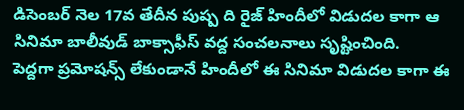డిసెంబర్ నెల 17వ తేదీన పుష్ప ది రైజ్ హిందీలో విడుదల కాగా ఆ సినిమా బాలీవుడ్ బాక్సాఫీస్ వద్ద సంచలనాలు సృష్టించింది.
పెద్దగా ప్రమోషన్స్ లేకుండానే హిందీలో ఈ సినిమా విడుదల కాగా ఈ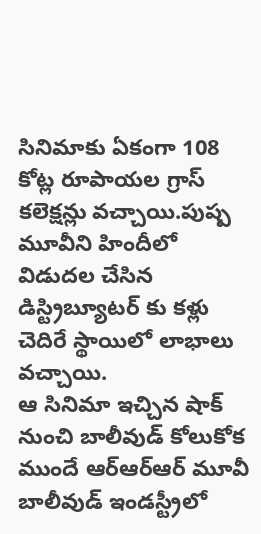సినిమాకు ఏకంగా 108 కోట్ల రూపాయల గ్రాస్ కలెక్షన్లు వచ్చాయి.పుష్ప మూవీని హిందీలో విడుదల చేసిన డిస్ట్రిబ్యూటర్ కు కళ్లు చెదిరే స్థాయిలో లాభాలు వచ్చాయి.
ఆ సినిమా ఇచ్చిన షాక్ నుంచి బాలీవుడ్ కోలుకోక ముందే ఆర్ఆర్ఆర్ మూవీ బాలీవుడ్ ఇండస్ట్రీలో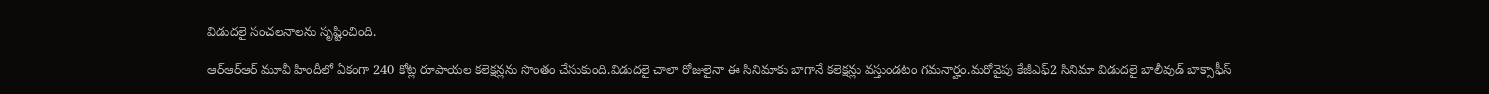విడుదలై సంచలనాలను సృష్టించింది.

ఆర్ఆర్ఆర్ మూవీ హిందీలో ఏకంగా 240 కోట్ల రూపాయల కలెక్షన్లను సొంతం చేసుకుంది.విడుదలై చాలా రోజులైనా ఈ సినిమాకు బాగానే కలెక్షన్లు వస్తుండటం గమనార్హం.మరోవైపు కేజీఎఫ్2 సినిమా విడుదలై బాలీవుడ్ బాక్సాఫీస్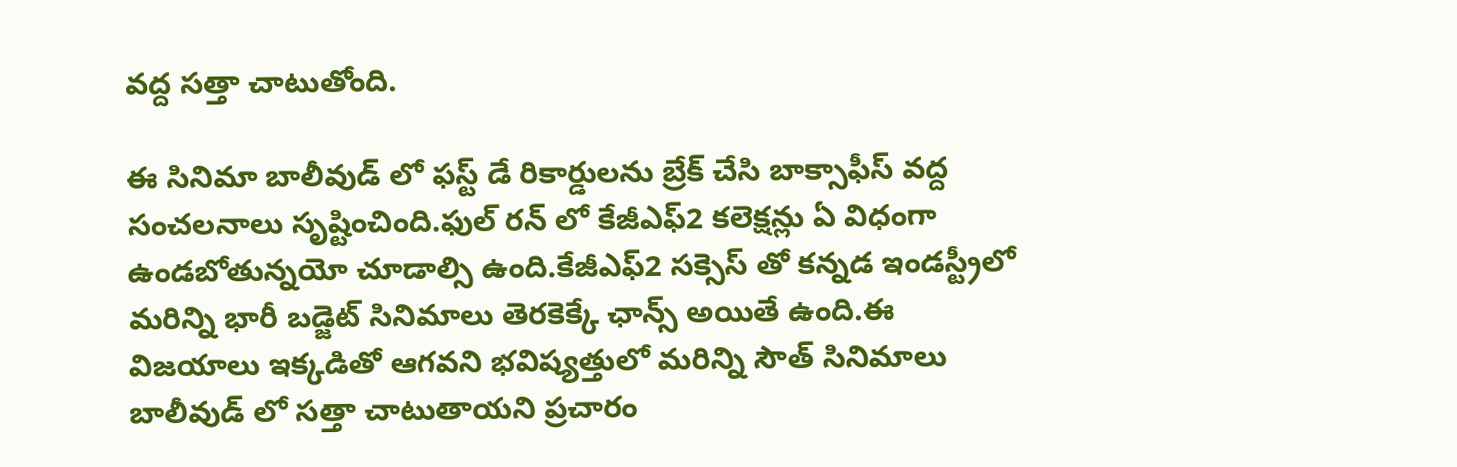వద్ద సత్తా చాటుతోంది.

ఈ సినిమా బాలీవుడ్ లో ఫస్ట్ డే రికార్డులను బ్రేక్ చేసి బాక్సాఫీస్ వద్ద సంచలనాలు సృష్టించింది.ఫుల్ రన్ లో కేజీఎఫ్2 కలెక్షన్లు ఏ విధంగా ఉండబోతున్నయో చూడాల్సి ఉంది.కేజీఎఫ్2 సక్సెస్ తో కన్నడ ఇండస్ట్రీలో మరిన్ని భారీ బడ్జెట్ సినిమాలు తెరకెక్కే ఛాన్స్ అయితే ఉంది.ఈ విజయాలు ఇక్కడితో ఆగవని భవిష్యత్తులో మరిన్ని సౌత్ సినిమాలు బాలీవుడ్ లో సత్తా చాటుతాయని ప్రచారం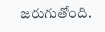జరుగుతోంది.